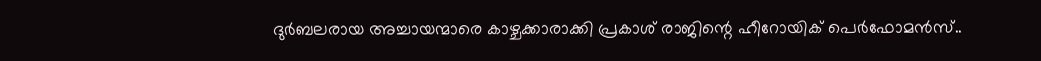ദുർബലരായ അച്ചായന്മാരെ കാഴ്ചക്കാരാക്കി പ്രകാശ് രാജിന്റെ ഹീറോയിക് പെർഫോമൻസ്..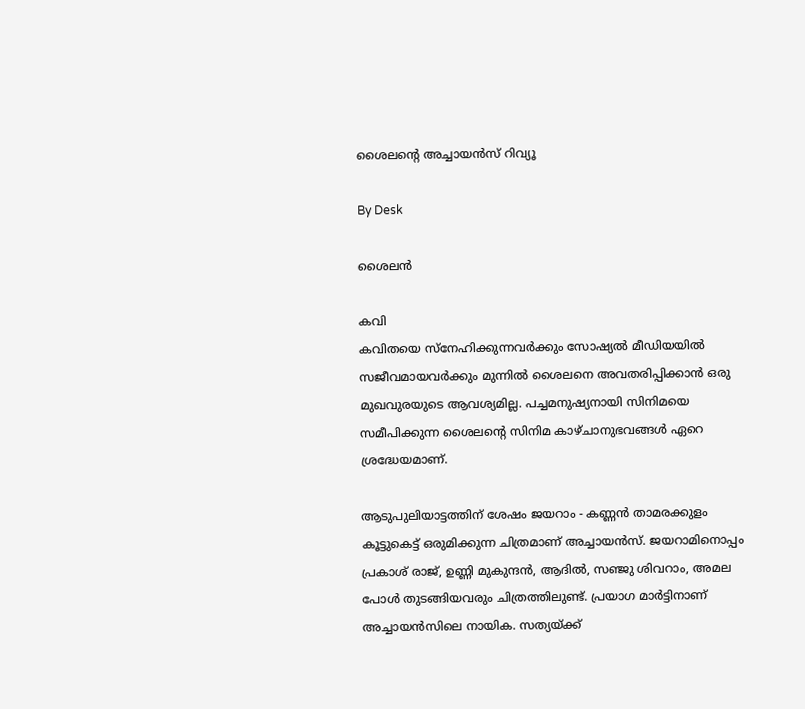ശൈലന്റെ അച്ചായൻസ് റിവ്യൂ

By Desk

ശൈലൻ

കവി
കവിതയെ സ്നേഹിക്കുന്നവർക്കും സോഷ്യൽ മീഡിയയിൽ സജീവമായവർക്കും മുന്നിൽ ശൈലനെ അവതരിപ്പിക്കാൻ ഒരു മുഖവുരയുടെ ആവശ്യമില്ല. പച്ചമനുഷ്യനായി സിനിമയെ സമീപിക്കുന്ന ശൈലന്റെ സിനിമ കാഴ്ചാനുഭവങ്ങൾ ഏറെ ശ്രദ്ധേയമാണ്.

ആടുപുലിയാട്ടത്തിന് ശേഷം ജയറാം - കണ്ണന്‍ താമരക്കുളം കൂട്ടുകെട്ട് ഒരുമിക്കുന്ന ചിത്രമാണ് അച്ചായന്‍സ്. ജയറാമിനൊപ്പം പ്രകാശ് രാജ്, ഉണ്ണി മുകുന്ദന്‍, ആദില്‍, സഞ്ജു ശിവറാം, അമല പോൾ തുടങ്ങിയവരും ചിത്രത്തിലുണ്ട്. പ്രയാഗ മാര്‍ട്ടിനാണ് അച്ചായൻസിലെ നായിക. സത്യയ്ക്ക്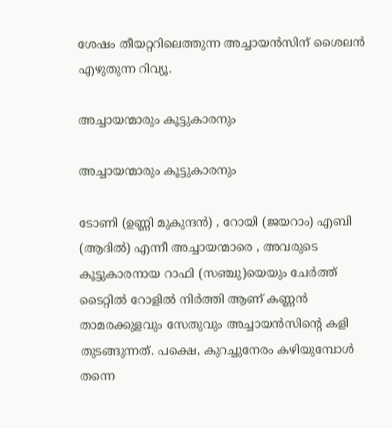ശേഷം തീയറ്ററിലെത്തുന്ന അച്ചായൻസിന് ശൈലൻ എഴുതുന്ന റിവ്യൂ.

അച്ചായന്മാരും കൂട്ടുകാരനും

അച്ചായന്മാരും കൂട്ടുകാരനും

ടോണി (ഉണ്ണി മുകുന്ദൻ) , റോയി (ജയറാം) എബി (ആദിൽ) എന്നീ അച്ചായന്മാരെ , അവരുടെ കൂട്ടുകാരനായ റാഫി (സഞ്ചു)യെയും ചേർത്ത് ടൈറ്റിൽ റോളിൽ നിർത്തി ആണ് കണ്ണൻ താമരക്കുളവും സേതുവും അച്ചായൻസിന്റെ കളി തുടങ്ങുന്നത്. പക്ഷെ, കുറച്ചുനേരം കഴിയുമ്പോൾ തന്നെ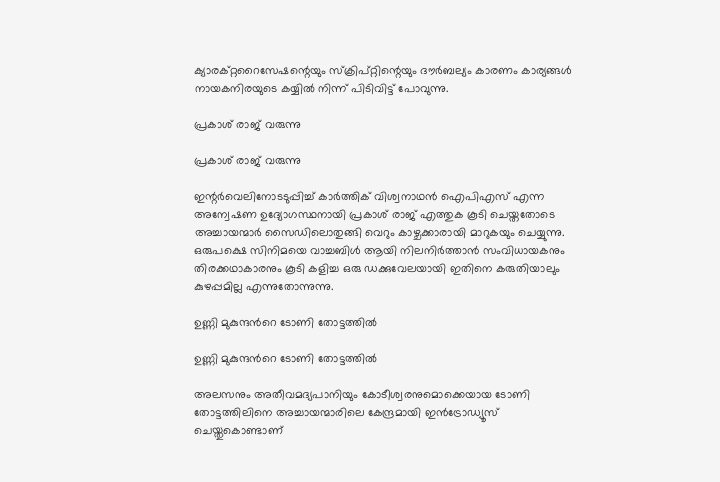ക്യാരക്റ്ററൈസേഷന്റെയും സ്ക്രിപ്റ്റിന്റെയും ദൗർബല്യം കാരണം കാര്യങ്ങൾ നായകനിരയുടെ കയ്യിൽ നിന്ന് പിടിവിട്ട് പോവുന്നു.

പ്രകാശ് രാജ് വരുന്നു

പ്രകാശ് രാജ് വരുന്നു

ഇന്റർവെലിനോടടുപ്പിച്ച് കാർത്തിക് വിശ്വനാഥൻ ഐപിഎസ് എന്ന അന്വേഷണ ഉദ്യോഗസ്ഥനായി പ്രകാശ് രാജ് എത്തുക കൂടി ചെയ്തതോടെ അച്ചായന്മാർ സൈഡിലൊതുങ്ങി വെറും കാഴ്ചക്കാരായി മാറുകയും ചെയ്യുന്നു. ഒരുപക്ഷെ സിനിമയെ വാച്ചബിൾ ആയി നിലനിർത്താൻ സംവിധായകനും തിരക്കഥാകാരനും കൂടി കളിച്ച ഒരു ഡക്കുവേലയായി ഇതിനെ കരുതിയാലും കുഴപ്പമില്ല എന്നുതോന്നുന്നു.

ഉണ്ണി മുകുന്ദൻറെ ടോണി തോട്ടത്തിൽ

ഉണ്ണി മുകുന്ദൻറെ ടോണി തോട്ടത്തിൽ

അലസനും അതീവമദ്യപാനിയും കോടീശ്വരനുമൊക്കെയായ ടോണി തോട്ടത്തിലിനെ അച്ചായന്മാരിലെ കേന്ദ്രമായി ഇൻട്രോഡ്യൂസ് ചെയ്തുകൊണ്ടാണ്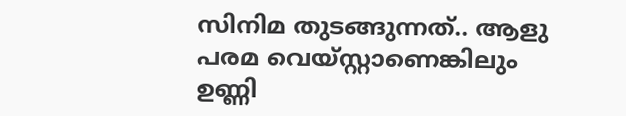സിനിമ തുടങ്ങുന്നത്.. ആളു പരമ വെയ്സ്റ്റാണെങ്കിലും ഉണ്ണി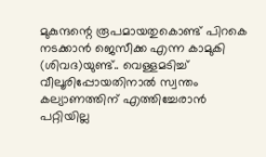മുകുന്ദന്റെ രൂപമായതുകൊണ്ട് പിറകെ നടക്കാൻ ജെസീക്ക എന്ന കാമുകി (ശിവദ)യുണ്ട്.. വെള്ളമടിച്ച് വീലൂരിപ്പോയതിനാൽ സ്വന്തം കല്യാണത്തിന് എത്തിച്ചേരാൻ പറ്റിയില്ല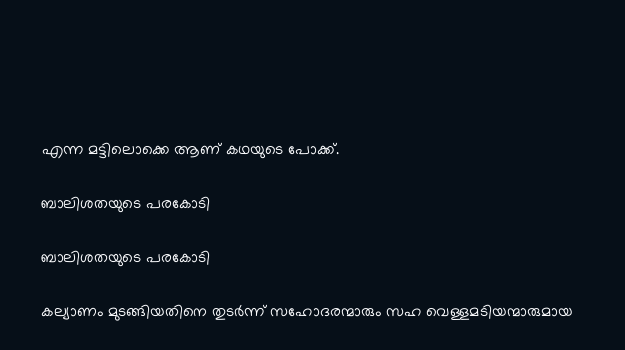എന്ന മട്ടിലൊക്കെ ആണ് കഥയുടെ പോക്ക്.

ബാലിശതയുടെ പരകോടി

ബാലിശതയുടെ പരകോടി

കല്യാണം മുടങ്ങിയതിനെ തുടർന്ന് സഹോദരന്മാരും സഹ വെള്ളമടിയന്മാരുമായ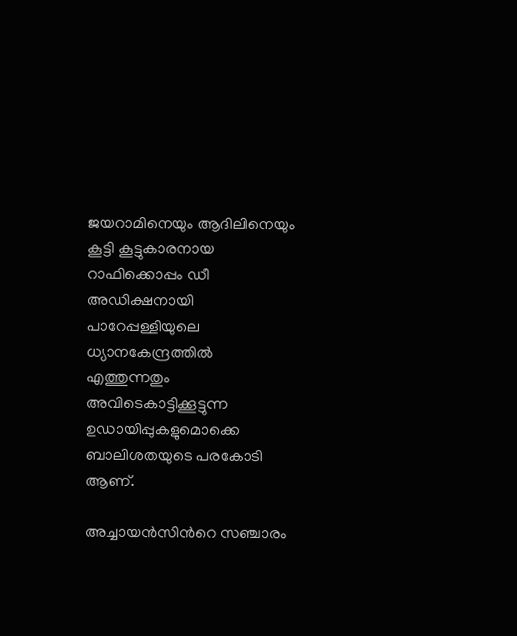ജയറാമിനെയും ആദിലിനെയും കൂട്ടി കൂട്ടുകാരനായ റാഫിക്കൊപ്പം ഡീ അഡിക്ഷനായി പാറേപ്പള്ളിയുലെ ധ്യാനകേന്ദ്രത്തിൽ എത്തുന്നതും അവിടെകാട്ടിക്കൂട്ടുന്ന ഉഡായിപ്പുകളുമൊക്കെ ബാലിശതയുടെ പരകോടി ആണ്.

അച്ചായൻസിൻറെ സഞ്ചാരം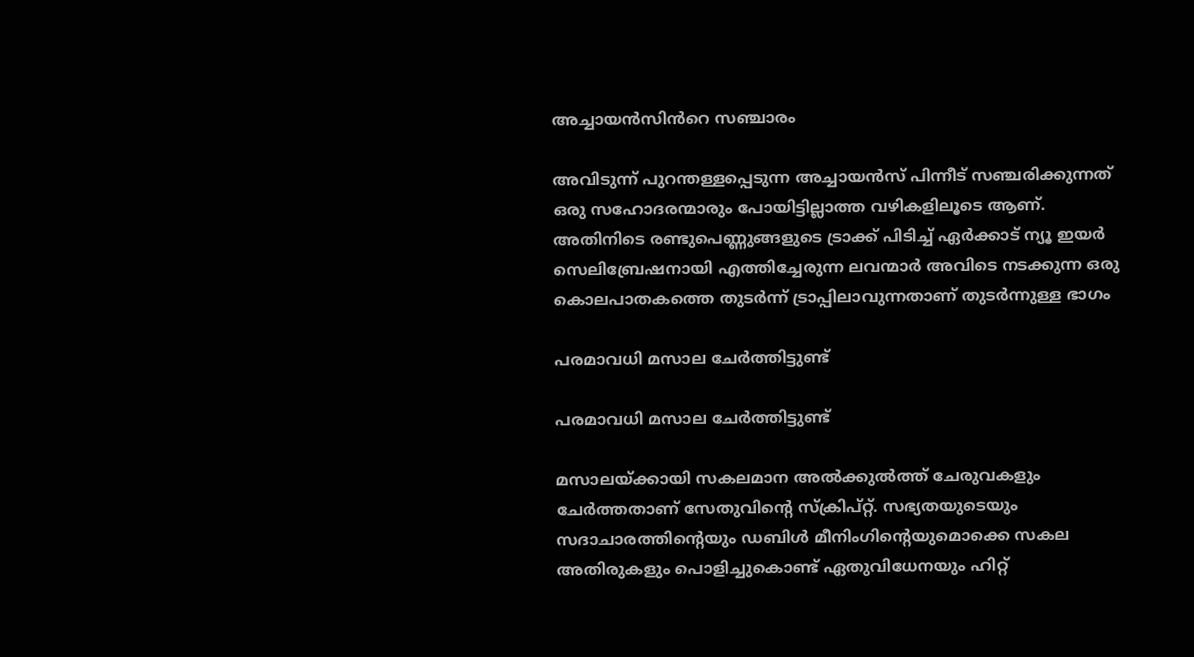അച്ചായൻസിൻറെ സഞ്ചാരം

അവിടുന്ന് പുറന്തള്ളപ്പെടുന്ന അച്ചായൻസ് പിന്നീട് സഞ്ചരിക്കുന്നത് ഒരു സഹോദരന്മാരും പോയിട്ടില്ലാത്ത വഴികളിലൂടെ ആണ്. അതിനിടെ രണ്ടുപെണ്ണുങ്ങളുടെ ട്രാക്ക് പിടിച്ച് ഏർക്കാട് ന്യൂ ഇയർ സെലിബ്രേഷനായി എത്തിച്ചേരുന്ന ലവന്മാർ അവിടെ നടക്കുന്ന ഒരു കൊലപാതകത്തെ തുടർന്ന് ട്രാപ്പിലാവുന്നതാണ് തുടർന്നുള്ള ഭാഗം

പരമാവധി മസാല ചേർത്തിട്ടുണ്ട്

പരമാവധി മസാല ചേർത്തിട്ടുണ്ട്

മസാലയ്ക്കായി സകലമാന അൽക്കുൽത്ത് ചേരുവകളും ചേർത്തതാണ് സേതുവിന്റെ സ്ക്രിപ്റ്റ്. സഭ്യതയുടെയും സദാചാരത്തിന്റെയും ഡബിൾ മീനിംഗിന്റെയുമൊക്കെ സകല അതിരുകളും പൊളിച്ചുകൊണ്ട് ഏതുവിധേനയും ഹിറ്റ്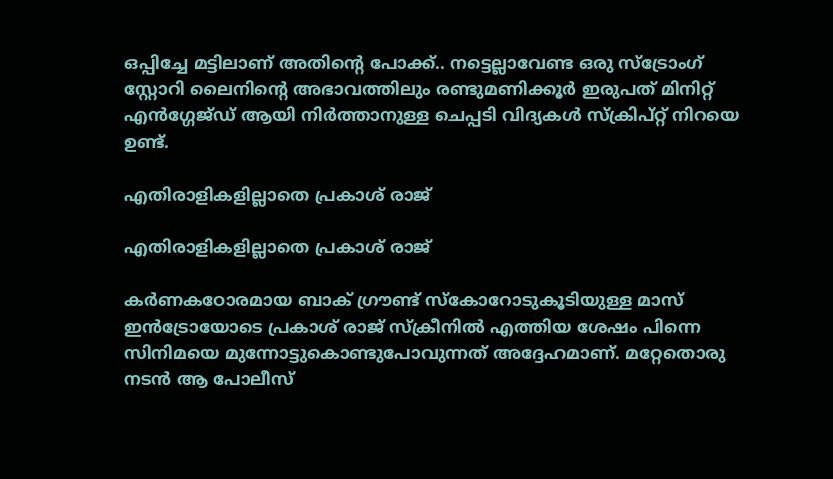ഒപ്പിച്ചേ മട്ടിലാണ് അതിന്റെ പോക്ക്.. നട്ടെല്ലാവേണ്ട ഒരു സ്ട്രോംഗ് സ്റ്റോറി ലൈനിന്റെ അഭാവത്തിലും രണ്ടുമണിക്കൂർ ഇരുപത് മിനിറ്റ് എൻഗ്ഗേജ്ഡ് ആയി നിർത്താനുള്ള ചെപ്പടി വിദ്യകൾ സ്ക്രിപ്റ്റ് നിറയെ ഉണ്ട്.

എതിരാളികളില്ലാതെ പ്രകാശ് രാജ്

എതിരാളികളില്ലാതെ പ്രകാശ് രാജ്

കർണകഠോരമായ ബാക് ഗ്രൗണ്ട് സ്കോറോടുകൂടിയുള്ള മാസ് ഇൻട്രോയോടെ പ്രകാശ് രാജ് സ്ക്രീനിൽ എത്തിയ ശേഷം പിന്നെ സിനിമയെ മുന്നോട്ടുകൊണ്ടുപോവുന്നത് അദ്ദേഹമാണ്. മറ്റേതൊരു നടൻ ആ പോലീസ്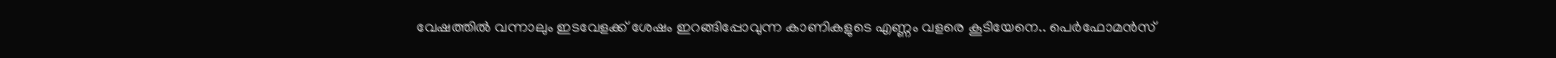വേഷത്തിൽ വന്നാലും ഇടവേളക്ക് ശേഷം ഇറങ്ങിപ്പോവുന്ന കാണികളുടെ എണ്ണം വളരെ കൂടിയേനെ.. പെർഫോമൻസ്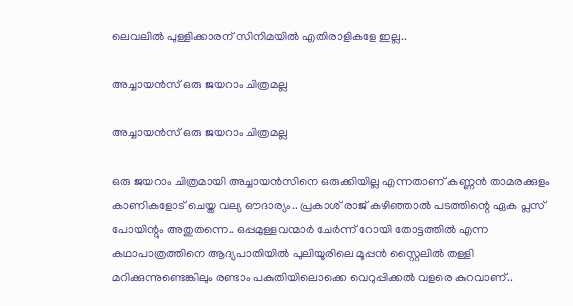ലെവലിൽ പുള്ളിക്കാരന് സിനിമയിൽ എതിരാളികളേ ഇല്ല..

അച്ചായൻസ് ഒരു ജയറാം ചിത്രമല്ല

അച്ചായൻസ് ഒരു ജയറാം ചിത്രമല്ല

ഒരു ജയറാം ചിത്രമായി അച്ചായൻസിനെ ഒരുക്കിയില്ല എന്നതാണ് കണ്ണൻ താമരക്കുളം കാണികളോട് ചെയ്ത വല്യ ഔദാര്യം.. പ്രകാശ് രാജ് കഴിഞ്ഞാൽ പടത്തിന്റെ ഏക പ്ലസ് പോയിന്റും അതുതന്നെ.. ഒപ്പമുള്ളവന്മാർ ചേർന്ന് റോയി തോട്ടത്തിൽ എന്ന കഥാപാത്രത്തിനെ ആദ്യപാതിയിൽ പുലിയൂരിലെ മൂപ്പൻ സ്റ്റൈലിൽ തള്ളി മറിക്കുന്നുണ്ടെങ്കിലും രണ്ടാം പകുതിയിലൊക്കെ വെറുപ്പിക്കൽ വളരെ കുറവാണ്..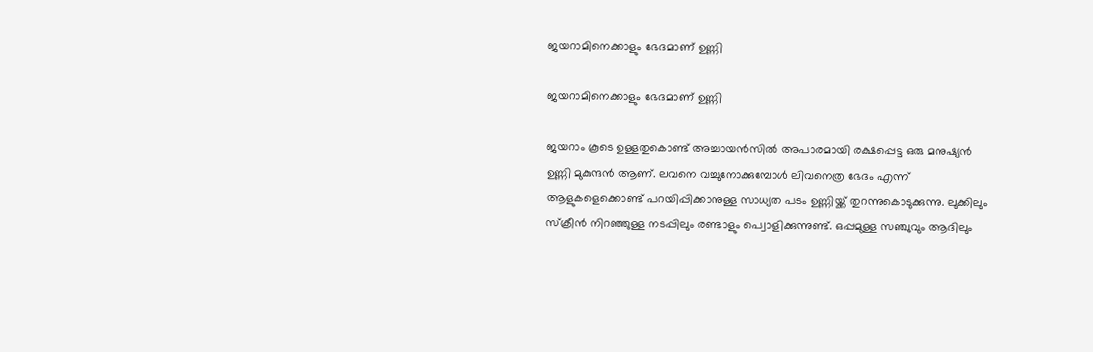ജയറാമിനെക്കാളും ഭേദമാണ് ഉണ്ണി

ജയറാമിനെക്കാളും ഭേദമാണ് ഉണ്ണി

ജയറാം കൂടെ ഉള്ളതുകൊണ്ട് അച്ചായൻസിൽ അപാരമായി രക്ഷപ്പെട്ട ഒരു മനുഷ്യൻ ഉണ്ണി മുകുന്ദൻ ആണ്. ലവനെ വച്ചുനോക്കുമ്പോൾ ലിവനെത്ര ഭേദം എന്ന് ആളുകളെക്കൊണ്ട് പറയിപ്പിക്കാനുള്ള സാധ്യത പടം ഉണ്ണിയ്ക്ക് തുറന്നുകൊടുക്കുന്നു. ലുക്കിലും സ്ക്രീൻ നിറഞ്ഞുള്ള നടപ്പിലും രണ്ടാളും പ്വൊളിക്കുന്നുണ്ട്. ഒപ്പമുള്ള സഞ്ചുവും ആദിലും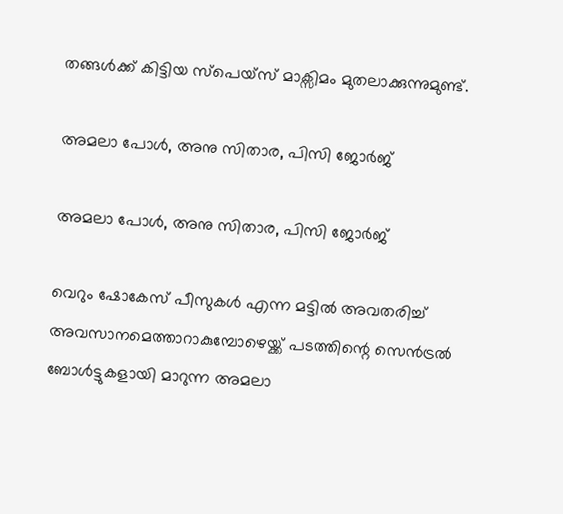തങ്ങൾക്ക് കിട്ടിയ സ്പെയ്സ് മാക്സിമം മുതലാക്കുന്നുമുണ്ട്.

അമലാ പോൾ, അനു സിതാര, പിസി ജോർജ്

അമലാ പോൾ, അനു സിതാര, പിസി ജോർജ്

വെറും ഷോകേസ് പീസുകൾ എന്ന മട്ടിൽ അവതരിച്ച് അവസാനമെത്താറാകുമ്പോഴെയ്ക്ക് പടത്തിന്റെ സെൻട്രൽ ബോൾട്ടുകളായി മാറുന്ന അമലാ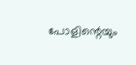പോളിന്റെയും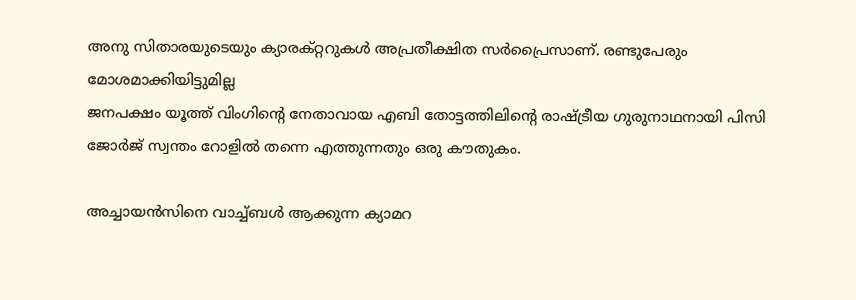അനു സിതാരയുടെയും ക്യാരക്റ്ററുകൾ അപ്രതീക്ഷിത സർപ്രൈസാണ്. രണ്ടുപേരും മോശമാക്കിയിട്ടുമില്ല
ജനപക്ഷം യൂത്ത് വിംഗിന്റെ നേതാവായ എബി തോട്ടത്തിലിന്റെ രാഷ്ട്രീയ ഗുരുനാഥനായി പിസി ജോർജ് സ്വന്തം റോളിൽ തന്നെ എത്തുന്നതും ഒരു കൗതുകം.

അച്ചായൻസിനെ വാച്ച്ബൾ ആക്കുന്ന ക്യാമറ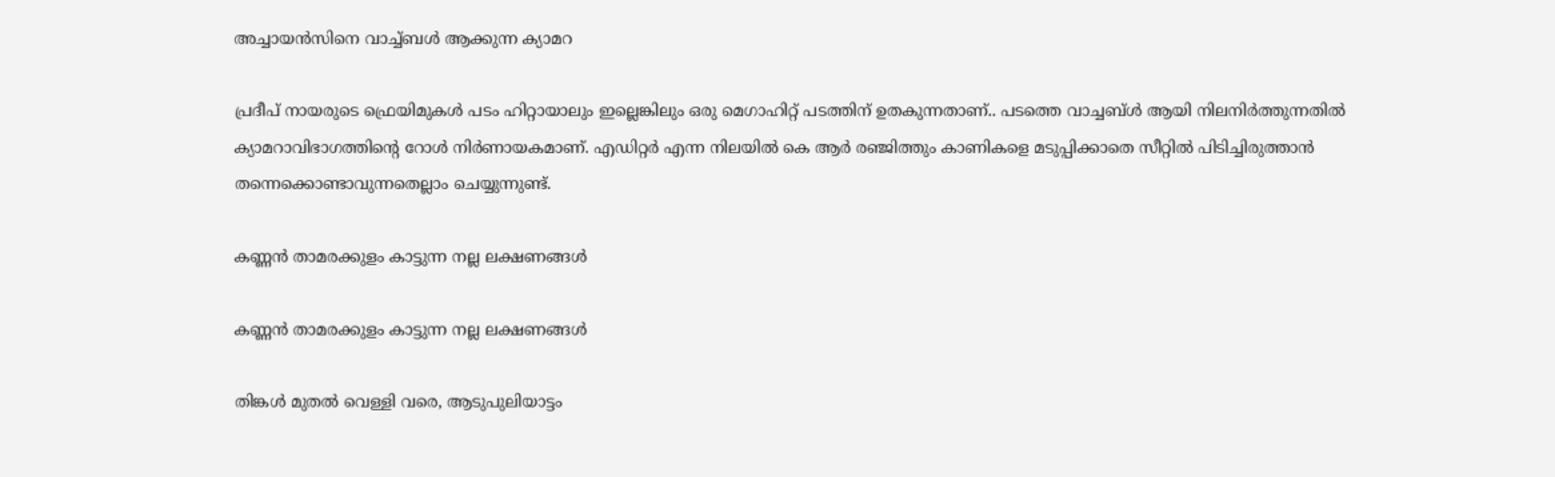അച്ചായൻസിനെ വാച്ച്ബൾ ആക്കുന്ന ക്യാമറ

പ്രദീപ് നായരുടെ ഫ്രെയിമുകൾ പടം ഹിറ്റായാലും ഇല്ലെങ്കിലും ഒരു മെഗാഹിറ്റ് പടത്തിന് ഉതകുന്നതാണ്.. പടത്തെ വാച്ചബ്ൾ ആയി നിലനിർത്തുന്നതിൽ ക്യാമറാവിഭാഗത്തിന്റെ റോൾ നിർണായകമാണ്. എഡിറ്റർ എന്ന നിലയിൽ കെ ആർ രഞ്ജിത്തും കാണികളെ മടുപ്പിക്കാതെ സീറ്റിൽ പിടിച്ചിരുത്താൻ തന്നെക്കൊണ്ടാവുന്നതെല്ലാം ചെയ്യുന്നുണ്ട്.

കണ്ണൻ താമരക്കുളം കാട്ടുന്ന നല്ല ലക്ഷണങ്ങൾ

കണ്ണൻ താമരക്കുളം കാട്ടുന്ന നല്ല ലക്ഷണങ്ങൾ

തിങ്കൾ മുതൽ വെള്ളി വരെ, ആടുപുലിയാട്ടം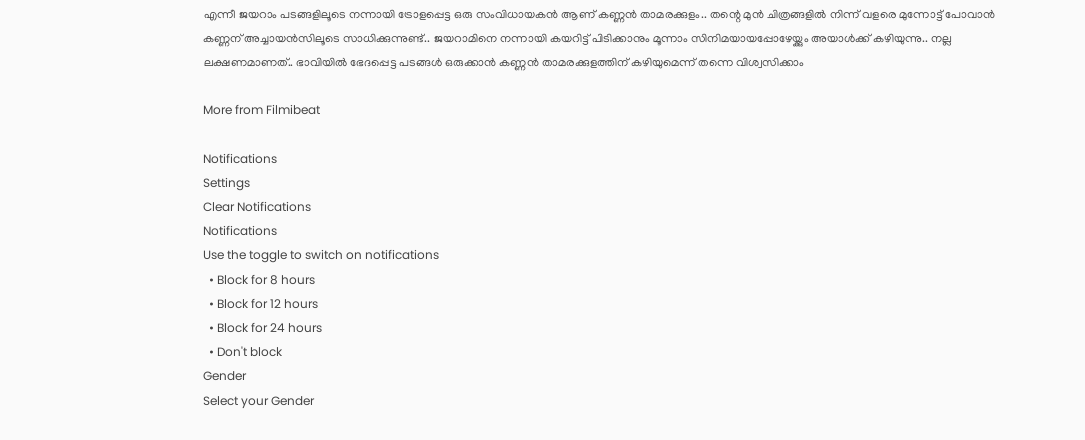എന്നീ ജയറാം പടങ്ങളിലൂടെ നന്നായി ട്രോളപ്പെട്ട ഒരു സംവിധായകൻ ആണ് കണ്ണൻ താമരക്കുളം.. തന്റെ മുൻ ചിത്രങ്ങളിൽ നിന്ന് വളരെ മുന്നോട്ട് പോവാൻ കണ്ണന് അച്ചായൻസിലൂടെ സാധിക്കുന്നുണ്ട്.. ജയറാമിനെ നന്നായി‌ കയറിട്ട് പിടിക്കാനും മൂന്നാം സിനിമയായപ്പോഴേയ്ക്കും അയാൾക്ക് കഴിയുന്നു.. നല്ല ലക്ഷണമാണത്.. ഭാവിയിൽ ഭേദപ്പെട്ട പടങ്ങൾ ഒരുക്കാൻ കണ്ണൻ താമരക്കുളത്തിന് കഴിയുമെന്ന് തന്നെ വിശ്വസിക്കാം

More from Filmibeat

Notifications
Settings
Clear Notifications
Notifications
Use the toggle to switch on notifications
  • Block for 8 hours
  • Block for 12 hours
  • Block for 24 hours
  • Don't block
Gender
Select your Gender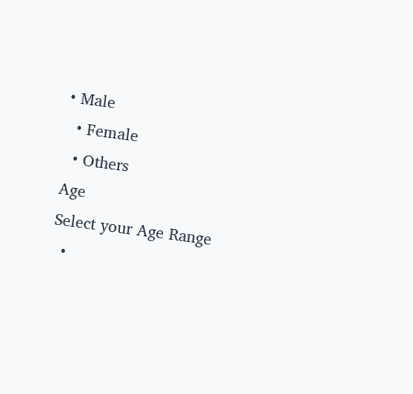• Male
  • Female
  • Others
Age
Select your Age Range
  •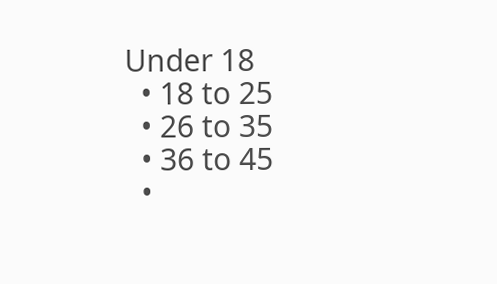Under 18
  • 18 to 25
  • 26 to 35
  • 36 to 45
  •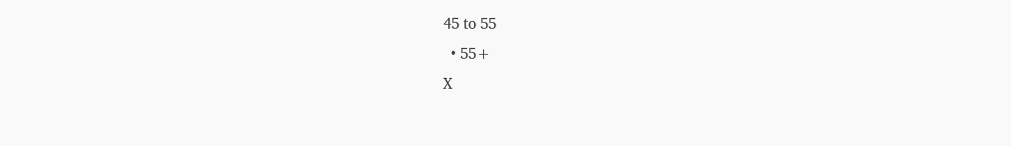45 to 55
  • 55+
X